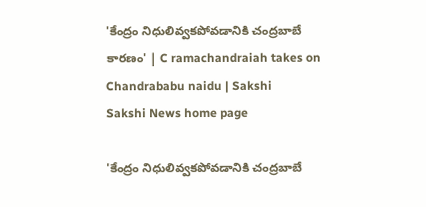'కేంద్రం నిధులివ్వకపోవడానికి చంద్రబాబే కారణం' | C ramachandraiah takes on Chandrababu naidu | Sakshi
Sakshi News home page

'కేంద్రం నిధులివ్వకపోవడానికి చంద్రబాబే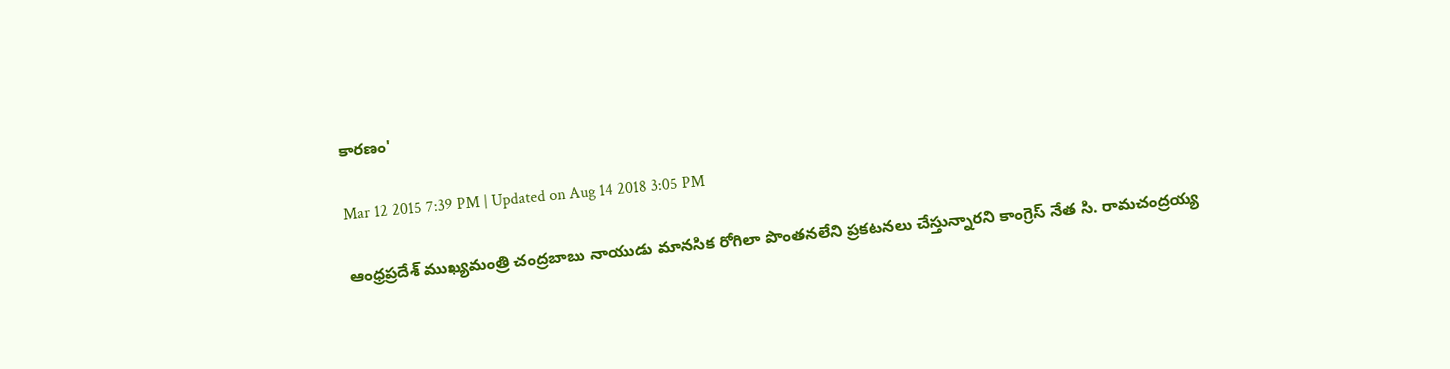కారణం'

Mar 12 2015 7:39 PM | Updated on Aug 14 2018 3:05 PM

ఆంధ్రప్రదేశ్ ముఖ్యమంత్రి చంద్రబాబు నాయుడు మానసిక రోగిలా పొంతనలేని ప్రకటనలు చేస్తున్నారని కాంగ్రెస్ నేత సి. రామచంద్రయ్య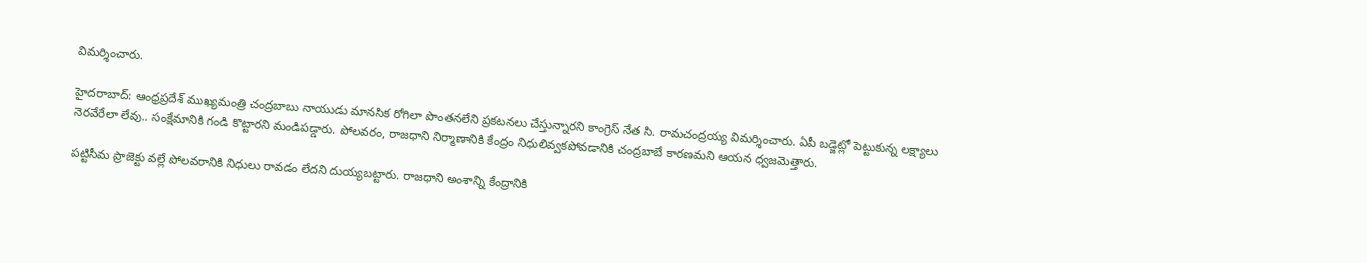విమర్శించారు.

హైదరాబాద్: ఆంధ్రప్రదేశ్ ముఖ్యమంత్రి చంద్రబాబు నాయుడు మానసిక రోగిలా పొంతనలేని ప్రకటనలు చేస్తున్నారని కాంగ్రెస్ నేత సి. రామచంద్రయ్య విమర్శించారు. ఏపీ బడ్జెట్లో పెట్టుకున్న లక్ష్యాలు నెరవేరేలా లేవు.. సంక్షేమానికి గండి కొట్టారని మండిపడ్డారు. పోలవరం, రాజధాని నిర్మాణానికి కేంద్రం నిధులివ్వకపోవడానికి చంద్రబాబే కారణమని ఆయన ధ్వజమెత్తారు.

పట్టిసీమ ప్రాజెక్టు వల్లే పోలవరానికి నిధులు రావడం లేదని దుయ్యబట్టారు. రాజధాని అంశాన్ని కేంద్రానికి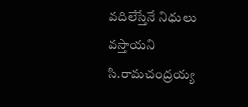వదిలేస్తేనే నిధులు వస్తాయని సి.రామచంద్రయ్య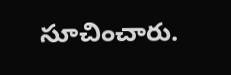సూచించారు.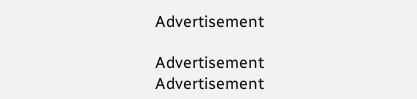Advertisement

Advertisement
Advertisement